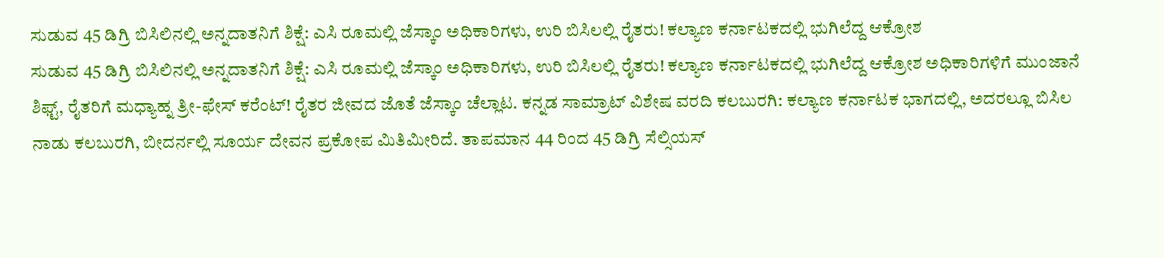ಸುಡುವ 45 ಡಿಗ್ರಿ ಬಿಸಿಲಿನಲ್ಲಿ ಅನ್ನದಾತನಿಗೆ ಶಿಕ್ಷೆ: ಎಸಿ ರೂಮಲ್ಲಿ ಜೆಸ್ಕಾಂ ಅಧಿಕಾರಿಗಳು, ಉರಿ ಬಿಸಿಲಲ್ಲಿ ರೈತರು! ಕಲ್ಯಾಣ ಕರ್ನಾಟಕದಲ್ಲಿ ಭುಗಿಲೆದ್ದ ಆಕ್ರೋಶ
ಸುಡುವ 45 ಡಿಗ್ರಿ ಬಿಸಿಲಿನಲ್ಲಿ ಅನ್ನದಾತನಿಗೆ ಶಿಕ್ಷೆ: ಎಸಿ ರೂಮಲ್ಲಿ ಜೆಸ್ಕಾಂ ಅಧಿಕಾರಿಗಳು, ಉರಿ ಬಿಸಿಲಲ್ಲಿ ರೈತರು! ಕಲ್ಯಾಣ ಕರ್ನಾಟಕದಲ್ಲಿ ಭುಗಿಲೆದ್ದ ಆಕ್ರೋಶ ಅಧಿಕಾರಿಗಳಿಗೆ ಮುಂಜಾನೆ ಶಿಫ್ಟ್, ರೈತರಿಗೆ ಮಧ್ಯಾಹ್ನ ತ್ರೀ-ಫೇಸ್ ಕರೆಂಟ್! ರೈತರ ಜೀವದ ಜೊತೆ ಜೆಸ್ಕಾಂ ಚೆಲ್ಲಾಟ. ಕನ್ನಡ ಸಾಮ್ರಾಟ್ ವಿಶೇಷ ವರದಿ ಕಲಬುರಗಿ: ಕಲ್ಯಾಣ ಕರ್ನಾಟಕ ಭಾಗದಲ್ಲಿ, ಅದರಲ್ಲೂ ಬಿಸಿಲ ನಾಡು ಕಲಬುರಗಿ, ಬೀದರ್ನಲ್ಲಿ ಸೂರ್ಯ ದೇವನ ಪ್ರಕೋಪ ಮಿತಿಮೀರಿದೆ. ತಾಪಮಾನ 44 ರಿಂದ 45 ಡಿಗ್ರಿ ಸೆಲ್ಸಿಯಸ್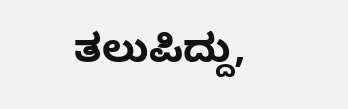ತಲುಪಿದ್ದು,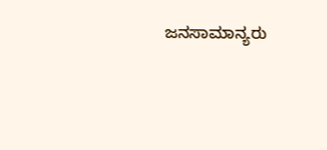ಜನಸಾಮಾನ್ಯರು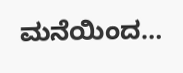ಮನೆಯಿಂದ…